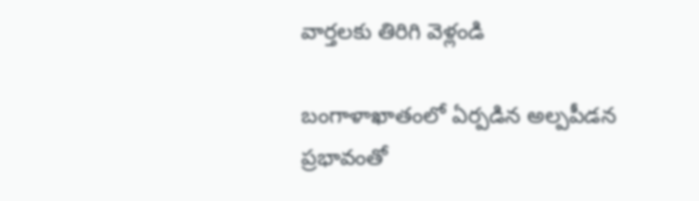వార్తలకు తిరిగి వెళ్లండి

బంగాళాఖాతంలో ఏర్పడిన అల్పపీడన ప్రభావంతో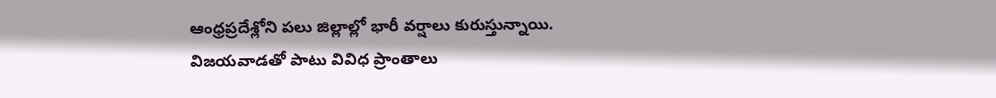ఆంధ్రప్రదేశ్లోని పలు జిల్లాల్లో భారీ వర్షాలు కురుస్తున్నాయి. విజయవాడతో పాటు వివిధ ప్రాంతాలు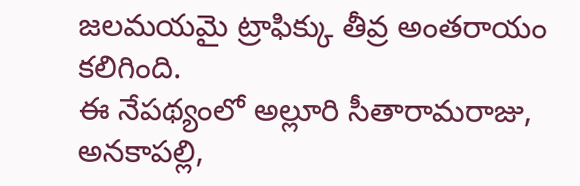జలమయమై ట్రాఫిక్కు తీవ్ర అంతరాయం కలిగింది.
ఈ నేపథ్యంలో అల్లూరి సీతారామరాజు, అనకాపల్లి,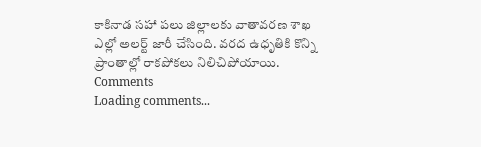కాకినాడ సహా పలు జిల్లాలకు వాతావరణ శాఖ ఎల్లో అలర్ట్ జారీ చేసింది. వరద ఉధృతికి కొన్ని ప్రాంతాల్లో రాకపోకలు నిలిచిపోయాయి.
Comments
Loading comments...